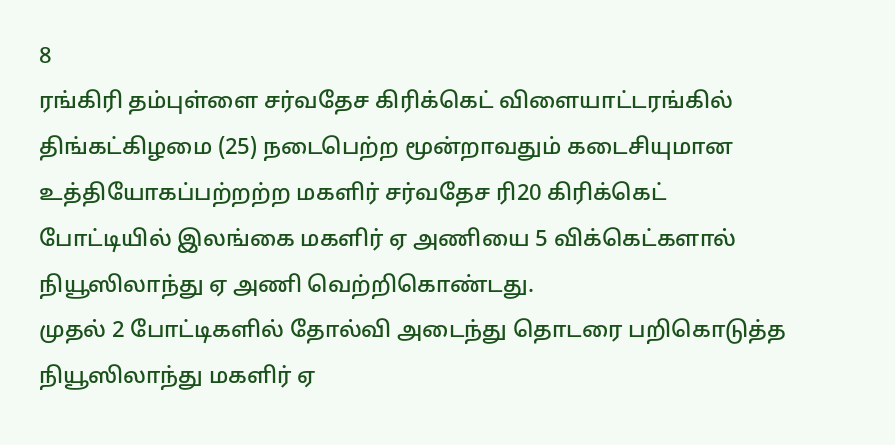8
ரங்கிரி தம்புள்ளை சர்வதேச கிரிக்கெட் விளையாட்டரங்கில் திங்கட்கிழமை (25) நடைபெற்ற மூன்றாவதும் கடைசியுமான உத்தியோகப்பற்றற்ற மகளிர் சர்வதேச ரி20 கிரிக்கெட் போட்டியில் இலங்கை மகளிர் ஏ அணியை 5 விக்கெட்களால் நியூஸிலாந்து ஏ அணி வெற்றிகொண்டது.
முதல் 2 போட்டிகளில் தோல்வி அடைந்து தொடரை பறிகொடுத்த நியூஸிலாந்து மகளிர் ஏ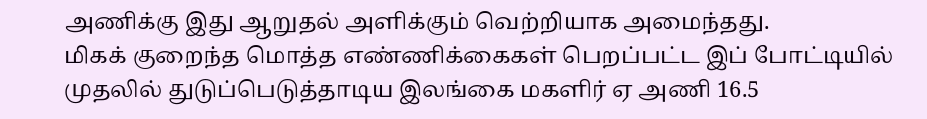அணிக்கு இது ஆறுதல் அளிக்கும் வெற்றியாக அமைந்தது.
மிகக் குறைந்த மொத்த எண்ணிக்கைகள் பெறப்பட்ட இப் போட்டியில் முதலில் துடுப்பெடுத்தாடிய இலங்கை மகளிர் ஏ அணி 16.5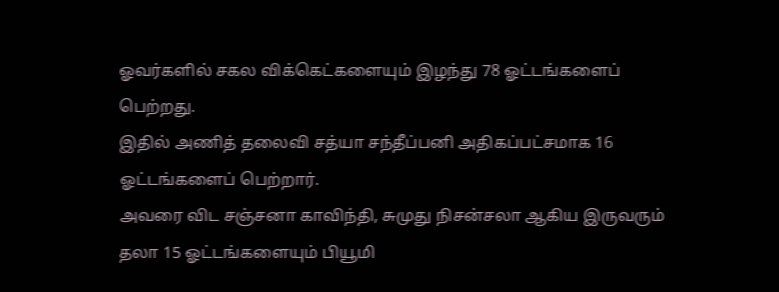ஓவர்களில் சகல விக்கெட்களையும் இழந்து 78 ஓட்டங்களைப் பெற்றது.
இதில் அணித் தலைவி சத்யா சந்தீப்பனி அதிகப்பட்சமாக 16 ஓட்டங்களைப் பெற்றார்.
அவரை விட சஞ்சனா காவிந்தி, சுமுது நிசன்சலா ஆகிய இருவரும் தலா 15 ஓட்டங்களையும் பியூமி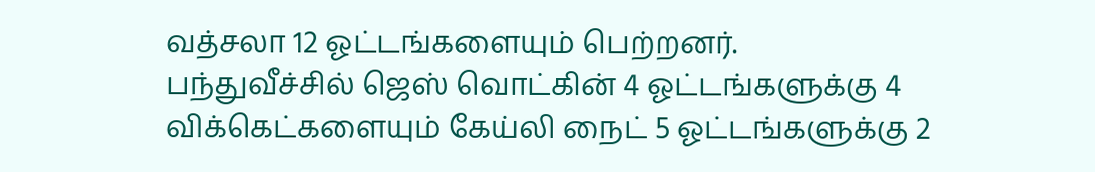வத்சலா 12 ஓட்டங்களையும் பெற்றனர்.
பந்துவீச்சில் ஜெஸ் வொட்கின் 4 ஓட்டங்களுக்கு 4 விக்கெட்களையும் கேய்லி நைட் 5 ஓட்டங்களுக்கு 2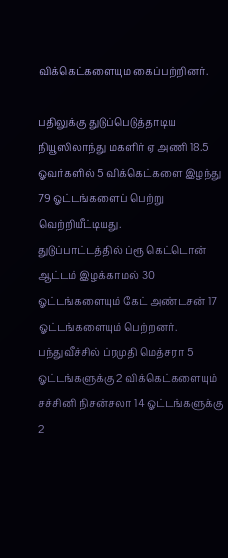விக்கெட்களையும கைப்பற்றினர்.

பதிலுக்கு துடுப்பெடுத்தாடிய நியூஸிலாந்து மகளிர் ஏ அணி 18.5 ஓவர்களில் 5 விக்கெட்களை இழந்து 79 ஓட்டங்களைப் பெற்று வெற்றியீட்டியது.
துடுப்பாட்டத்தில் ப்ரூ கெட்டொன் ஆட்டம் இழக்காமல் 30 ஓட்டங்களையும் கேட் அண்டசன் 17 ஓட்டங்களையும் பெற்றனர்.
பந்துவீச்சில் ப்ரமுதி மெத்சரா 5 ஓட்டங்களுக்கு 2 விக்கெட்களையும் சச்சினி நிசன்சலா 14 ஓட்டங்களுக்கு 2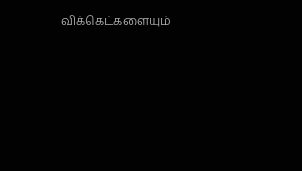விக்கெட்களையும்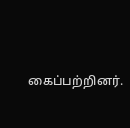கைப்பற்றினர்.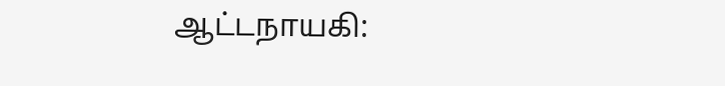ஆட்டநாயகி: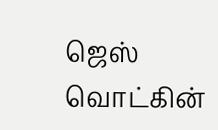ஜெஸ் வொட்கின்